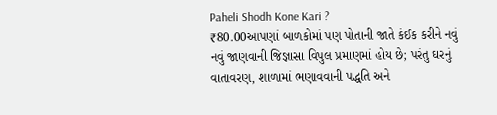Paheli Shodh Kone Kari ?
₹80.00આપણાં બાળકોમાં પણ પોતાની જાતે કંઈક કરીને નવું નવું જાણવાની જિજ્ઞાસા વિપુલ પ્રમાણમાં હોય છે; પરંતુ ઘરનું વાતાવરણ, શાળામાં ભણાવવાની પદ્ધતિ અને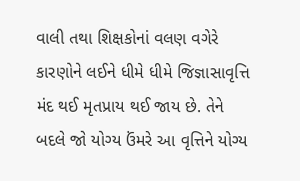વાલી તથા શિક્ષકોનાં વલણ વગેરે કારણોને લઈને ધીમે ધીમે જિજ્ઞાસાવૃત્તિ મંદ થઈ મૃતપ્રાય થઈ જાય છે. તેને બદલે જો યોગ્ય ઉંમરે આ વૃત્તિને યોગ્ય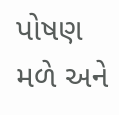પોષણ મળે અને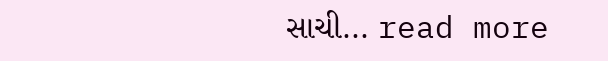સાચી... read more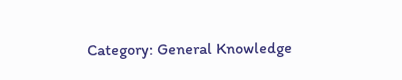Category: General Knowledge